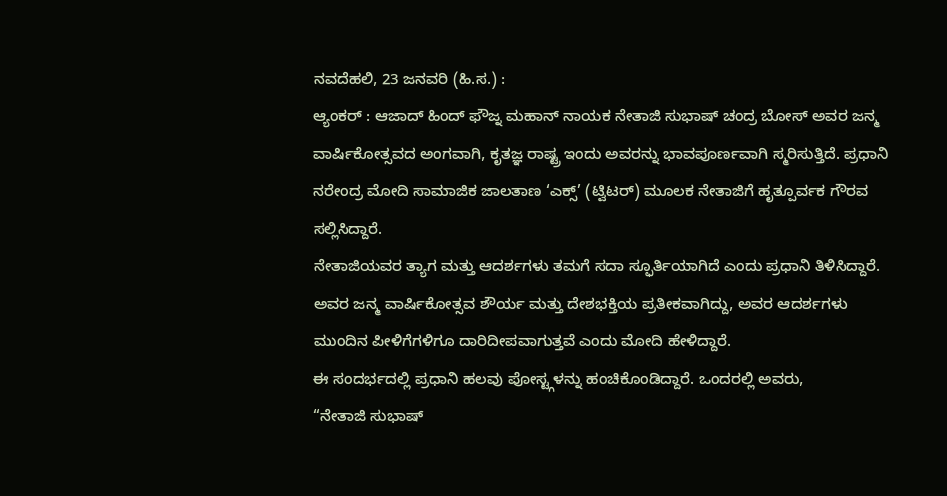ನವದೆಹಲಿ, 23 ಜನವರಿ (ಹಿ.ಸ.) :
ಆ್ಯಂಕರ್ : ಆಜಾದ್ ಹಿಂದ್ ಫೌಜ್ನ ಮಹಾನ್ ನಾಯಕ ನೇತಾಜಿ ಸುಭಾಷ್ ಚಂದ್ರ ಬೋಸ್ ಅವರ ಜನ್ಮ ವಾರ್ಷಿಕೋತ್ಸವದ ಅಂಗವಾಗಿ, ಕೃತಜ್ಞ ರಾಷ್ಟ್ರ ಇಂದು ಅವರನ್ನು ಭಾವಪೂರ್ಣವಾಗಿ ಸ್ಮರಿಸುತ್ತಿದೆ. ಪ್ರಧಾನಿ ನರೇಂದ್ರ ಮೋದಿ ಸಾಮಾಜಿಕ ಜಾಲತಾಣ ‘ಎಕ್ಸ್’ (ಟ್ವಿಟರ್) ಮೂಲಕ ನೇತಾಜಿಗೆ ಹೃತ್ಪೂರ್ವಕ ಗೌರವ ಸಲ್ಲಿಸಿದ್ದಾರೆ.
ನೇತಾಜಿಯವರ ತ್ಯಾಗ ಮತ್ತು ಆದರ್ಶಗಳು ತಮಗೆ ಸದಾ ಸ್ಫೂರ್ತಿಯಾಗಿದೆ ಎಂದು ಪ್ರಧಾನಿ ತಿಳಿಸಿದ್ದಾರೆ.
ಅವರ ಜನ್ಮ ವಾರ್ಷಿಕೋತ್ಸವ ಶೌರ್ಯ ಮತ್ತು ದೇಶಭಕ್ತಿಯ ಪ್ರತೀಕವಾಗಿದ್ದು, ಅವರ ಆದರ್ಶಗಳು ಮುಂದಿನ ಪೀಳಿಗೆಗಳಿಗೂ ದಾರಿದೀಪವಾಗುತ್ತವೆ ಎಂದು ಮೋದಿ ಹೇಳಿದ್ದಾರೆ.
ಈ ಸಂದರ್ಭದಲ್ಲಿ ಪ್ರಧಾನಿ ಹಲವು ಪೋಸ್ಟ್ಗಳನ್ನು ಹಂಚಿಕೊಂಡಿದ್ದಾರೆ. ಒಂದರಲ್ಲಿ ಅವರು,
“ನೇತಾಜಿ ಸುಭಾಷ್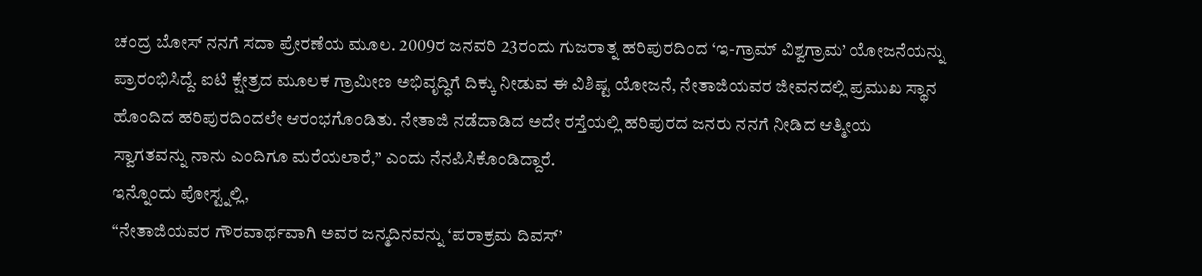ಚಂದ್ರ ಬೋಸ್ ನನಗೆ ಸದಾ ಪ್ರೇರಣೆಯ ಮೂಲ. 2009ರ ಜನವರಿ 23ರಂದು ಗುಜರಾತ್ನ ಹರಿಪುರದಿಂದ ‘ಇ-ಗ್ರಾಮ್ ವಿಶ್ವಗ್ರಾಮ’ ಯೋಜನೆಯನ್ನು ಪ್ರಾರಂಭಿಸಿದ್ದೆ. ಐಟಿ ಕ್ಷೇತ್ರದ ಮೂಲಕ ಗ್ರಾಮೀಣ ಅಭಿವೃದ್ಧಿಗೆ ದಿಕ್ಕು ನೀಡುವ ಈ ವಿಶಿಷ್ಟ ಯೋಜನೆ, ನೇತಾಜಿಯವರ ಜೀವನದಲ್ಲಿ ಪ್ರಮುಖ ಸ್ಥಾನ ಹೊಂದಿದ ಹರಿಪುರದಿಂದಲೇ ಆರಂಭಗೊಂಡಿತು. ನೇತಾಜಿ ನಡೆದಾಡಿದ ಅದೇ ರಸ್ತೆಯಲ್ಲಿ ಹರಿಪುರದ ಜನರು ನನಗೆ ನೀಡಿದ ಆತ್ಮೀಯ ಸ್ವಾಗತವನ್ನು ನಾನು ಎಂದಿಗೂ ಮರೆಯಲಾರೆ,” ಎಂದು ನೆನಪಿಸಿಕೊಂಡಿದ್ದಾರೆ.
ಇನ್ನೊಂದು ಪೋಸ್ಟ್ನಲ್ಲಿ,
“ನೇತಾಜಿಯವರ ಗೌರವಾರ್ಥವಾಗಿ ಅವರ ಜನ್ಮದಿನವನ್ನು ‘ಪರಾಕ್ರಮ ದಿವಸ್’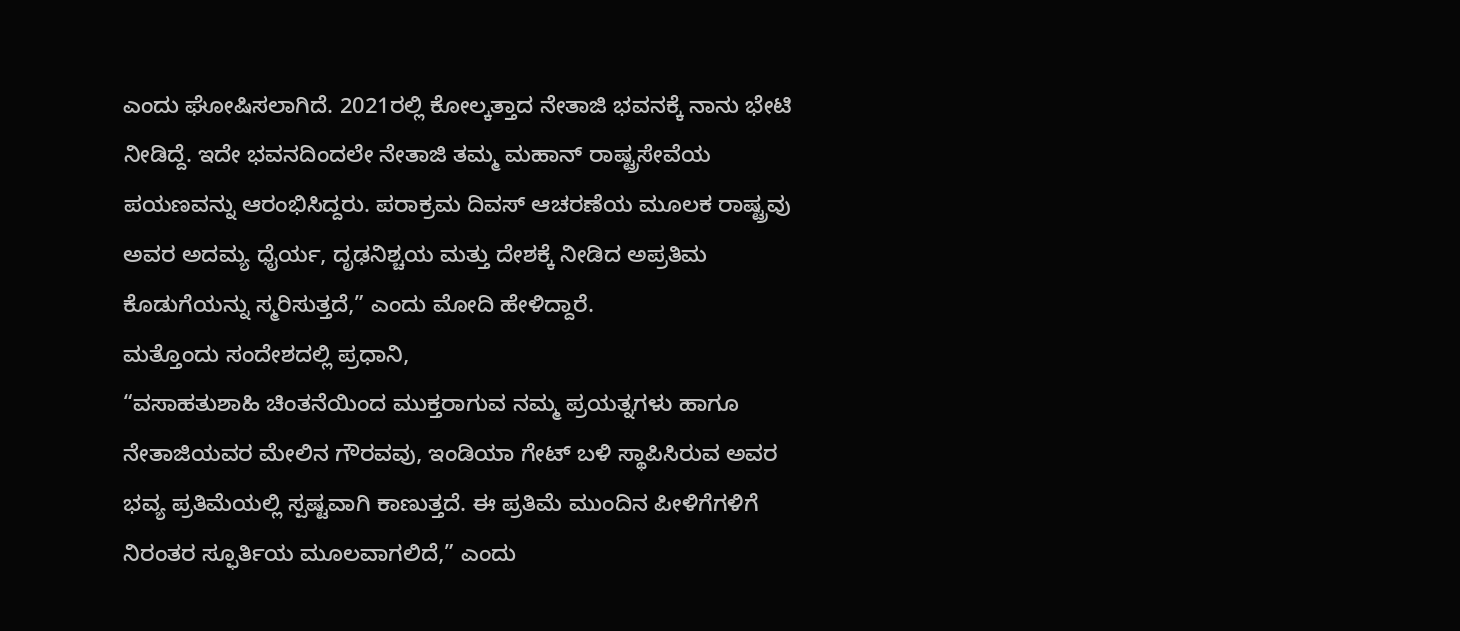ಎಂದು ಘೋಷಿಸಲಾಗಿದೆ. 2021ರಲ್ಲಿ ಕೋಲ್ಕತ್ತಾದ ನೇತಾಜಿ ಭವನಕ್ಕೆ ನಾನು ಭೇಟಿ ನೀಡಿದ್ದೆ. ಇದೇ ಭವನದಿಂದಲೇ ನೇತಾಜಿ ತಮ್ಮ ಮಹಾನ್ ರಾಷ್ಟ್ರಸೇವೆಯ ಪಯಣವನ್ನು ಆರಂಭಿಸಿದ್ದರು. ಪರಾಕ್ರಮ ದಿವಸ್ ಆಚರಣೆಯ ಮೂಲಕ ರಾಷ್ಟ್ರವು ಅವರ ಅದಮ್ಯ ಧೈರ್ಯ, ದೃಢನಿಶ್ಚಯ ಮತ್ತು ದೇಶಕ್ಕೆ ನೀಡಿದ ಅಪ್ರತಿಮ ಕೊಡುಗೆಯನ್ನು ಸ್ಮರಿಸುತ್ತದೆ,” ಎಂದು ಮೋದಿ ಹೇಳಿದ್ದಾರೆ.
ಮತ್ತೊಂದು ಸಂದೇಶದಲ್ಲಿ ಪ್ರಧಾನಿ,
“ವಸಾಹತುಶಾಹಿ ಚಿಂತನೆಯಿಂದ ಮುಕ್ತರಾಗುವ ನಮ್ಮ ಪ್ರಯತ್ನಗಳು ಹಾಗೂ ನೇತಾಜಿಯವರ ಮೇಲಿನ ಗೌರವವು, ಇಂಡಿಯಾ ಗೇಟ್ ಬಳಿ ಸ್ಥಾಪಿಸಿರುವ ಅವರ ಭವ್ಯ ಪ್ರತಿಮೆಯಲ್ಲಿ ಸ್ಪಷ್ಟವಾಗಿ ಕಾಣುತ್ತದೆ. ಈ ಪ್ರತಿಮೆ ಮುಂದಿನ ಪೀಳಿಗೆಗಳಿಗೆ ನಿರಂತರ ಸ್ಫೂರ್ತಿಯ ಮೂಲವಾಗಲಿದೆ,” ಎಂದು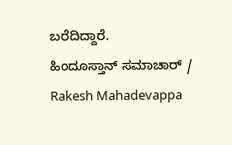ಬರೆದಿದ್ದಾರೆ.
ಹಿಂದೂಸ್ತಾನ್ ಸಮಾಚಾರ್ / Rakesh Mahadevappa